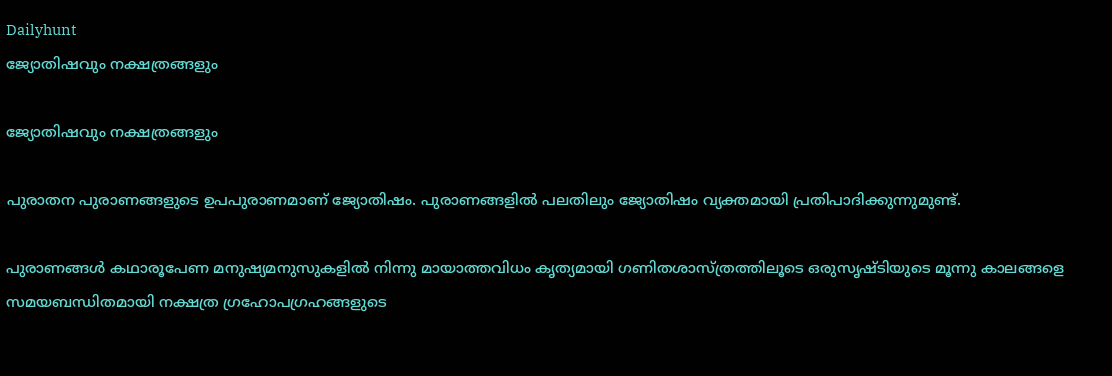Dailyhunt
ജ്യോതിഷവും നക്ഷത്രങ്ങളും

ജ്യോതിഷവും നക്ഷത്രങ്ങളും

പുരാതന പുരാണങ്ങളുടെ ഉപപുരാണമാണ് ജ്യോതിഷം. പുരാണങ്ങളില്‍ പലതിലും ജ്യോതിഷം വ്യക്തമായി പ്രതിപാദിക്കുന്നുമുണ്ട്.

പുരാണങ്ങള്‍ കഥാരൂപേണ മനുഷ്യമനുസുകളില്‍ നിന്നു മായാത്തവിധം കൃത്യമായി ഗണിതശാസ്ത്രത്തിലൂടെ ഒരുസൃഷ്ടിയുടെ മൂന്നു കാലങ്ങളെ സമയബന്ധിതമായി നക്ഷത്ര ഗ്രഹോപഗ്രഹങ്ങളുടെ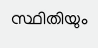സ്ഥിതിയും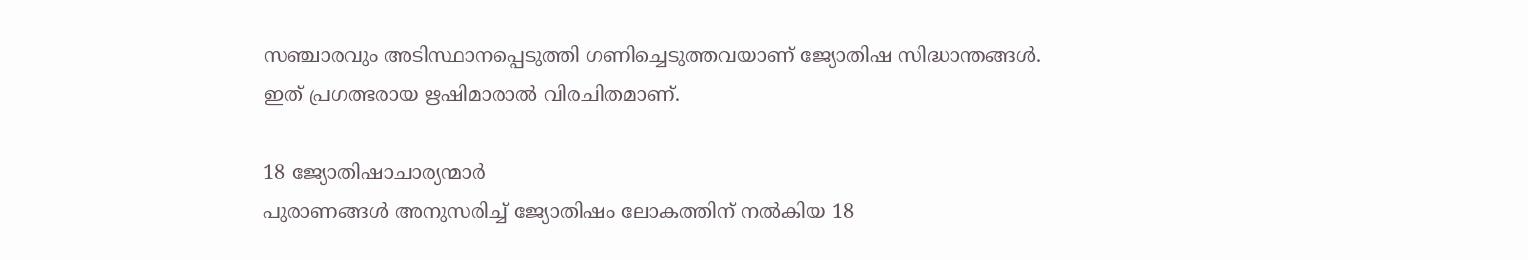സഞ്ചാരവും അടിസ്ഥാനപ്പെടുത്തി ഗണിച്ചെടുത്തവയാണ് ജ്യോതിഷ സിദ്ധാന്തങ്ങള്‍. ഇത് പ്രഗത്ഭരായ ഋഷിമാരാല്‍ വിരചിതമാണ്.

18 ജ്യോതിഷാചാര്യന്മാര്‍
പുരാണങ്ങള്‍ അനുസരിച്ച്‌ ജ്യോതിഷം ലോകത്തിന് നല്‍കിയ 18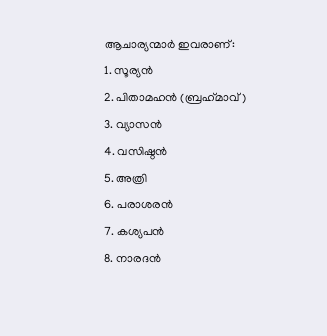ആചാര്യന്മാര്‍ ഇവരാണ്:
1. സൂര്യന്‍
2. പിതാമഹന്‍ (ബ്രഹ്‌മാവ്)
3. വ്യാസന്‍
4. വസിഷ്ഠന്‍
5. അത്രി
6. പരാശരന്‍
7. കശ്യപന്‍
8. നാരദന്‍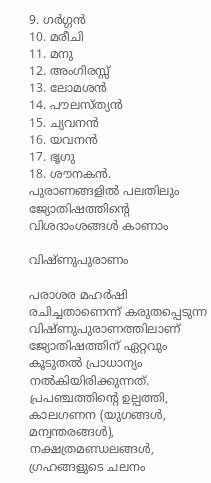9. ഗര്‍ഗ്ഗന്‍
10. മരീചി
11. മനു
12. അംഗിരസ്സ്
13. ലോമശന്‍
14. പൗലസ്ത്യന്‍
15. ച്യവനന്‍
16. യവനന്‍
17. ഭൃഗു
18. ശൗനകന്‍.
പുരാണങ്ങളില്‍ പലതിലും ജ്യോതിഷത്തിന്റെ വിശദാംശങ്ങള്‍ കാണാം

വിഷ്ണുപുരാണം

പരാശര മഹര്‍ഷി രചിച്ചതാണെന്ന് കരുതപ്പെടുന്ന വിഷ്ണുപുരാണത്തിലാണ് ജ്യോതിഷത്തിന് ഏറ്റവും കൂടുതല്‍ പ്രാധാന്യം നല്‍കിയിരിക്കുന്നത്. പ്രപഞ്ചത്തിന്റെ ഉല്പത്തി, കാലഗണന (യുഗങ്ങള്‍, മന്വന്തരങ്ങള്‍), നക്ഷത്രമണ്ഡലങ്ങള്‍, ഗ്രഹങ്ങളുടെ ചലനം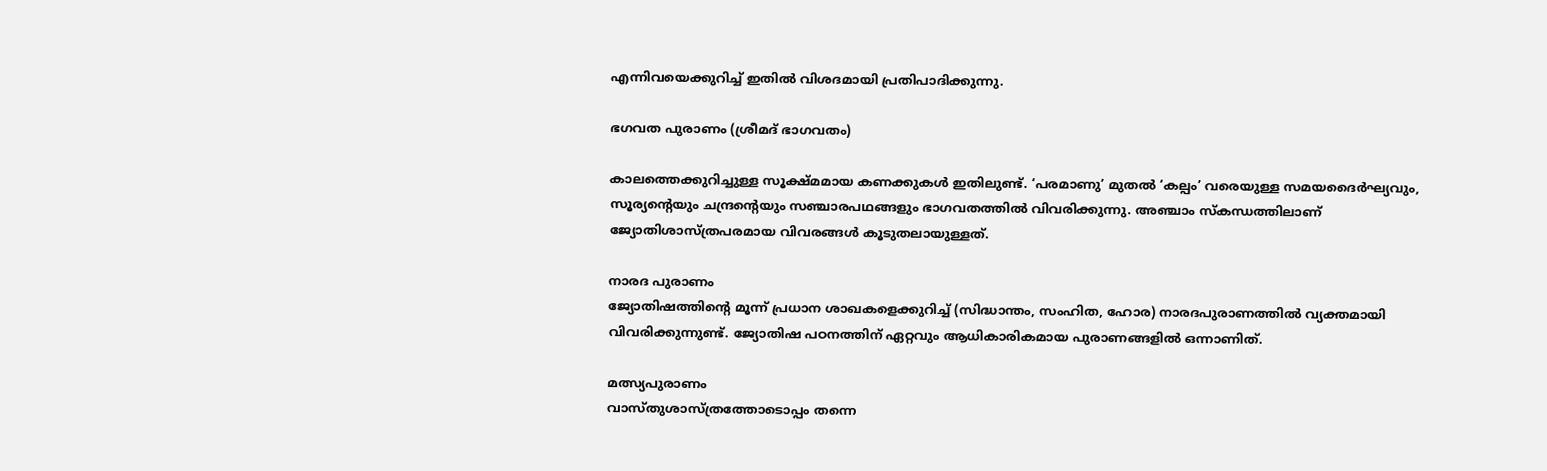എന്നിവയെക്കുറിച്ച്‌ ഇതില്‍ വിശദമായി പ്രതിപാദിക്കുന്നു.

ഭഗവത പുരാണം (ശ്രീമദ് ഭാഗവതം)

കാലത്തെക്കുറിച്ചുള്ള സൂക്ഷ്മമായ കണക്കുകള്‍ ഇതിലുണ്ട്. ‘പരമാണു’ മുതല്‍ ‘കല്പം’ വരെയുള്ള സമയദൈര്‍ഘ്യവും, സൂര്യന്റെയും ചന്ദ്രന്റെയും സഞ്ചാരപഥങ്ങളും ഭാഗവതത്തില്‍ വിവരിക്കുന്നു. അഞ്ചാം സ്‌കന്ധത്തിലാണ് ജ്യോതിശാസ്ത്രപരമായ വിവരങ്ങള്‍ കൂടുതലായുള്ളത്.

നാരദ പുരാണം
ജ്യോതിഷത്തിന്റെ മൂന്ന് പ്രധാന ശാഖകളെക്കുറിച്ച്‌ (സിദ്ധാന്തം, സംഹിത, ഹോര) നാരദപുരാണത്തില്‍ വ്യക്തമായി വിവരിക്കുന്നുണ്ട്. ജ്യോതിഷ പഠനത്തിന് ഏറ്റവും ആധികാരികമായ പുരാണങ്ങളില്‍ ഒന്നാണിത്.

മത്സ്യപുരാണം
വാസ്തുശാസ്ത്രത്തോടൊപ്പം തന്നെ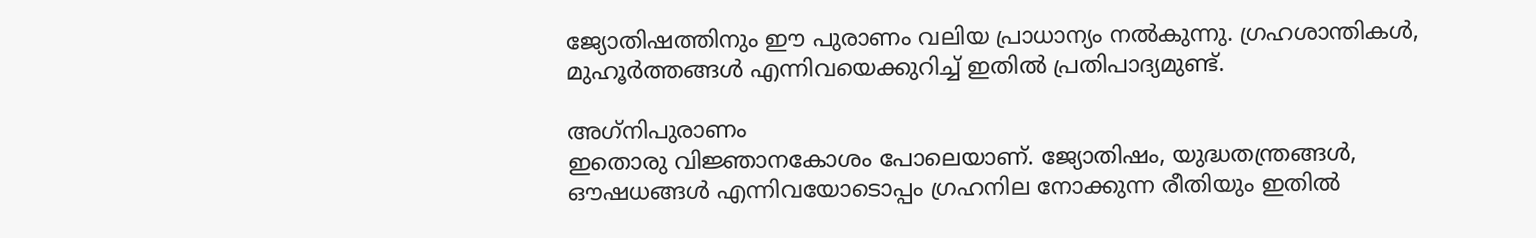ജ്യോതിഷത്തിനും ഈ പുരാണം വലിയ പ്രാധാന്യം നല്‍കുന്നു. ഗ്രഹശാന്തികള്‍, മുഹൂര്‍ത്തങ്ങള്‍ എന്നിവയെക്കുറിച്ച്‌ ഇതില്‍ പ്രതിപാദ്യമുണ്ട്.

അഗ്‌നിപുരാണം
ഇതൊരു വിജ്ഞാനകോശം പോലെയാണ്. ജ്യോതിഷം, യുദ്ധതന്ത്രങ്ങള്‍, ഔഷധങ്ങള്‍ എന്നിവയോടൊപ്പം ഗ്രഹനില നോക്കുന്ന രീതിയും ഇതില്‍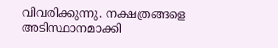വിവരിക്കുന്നു. നക്ഷത്രങ്ങളെ അടിസ്ഥാനമാക്കി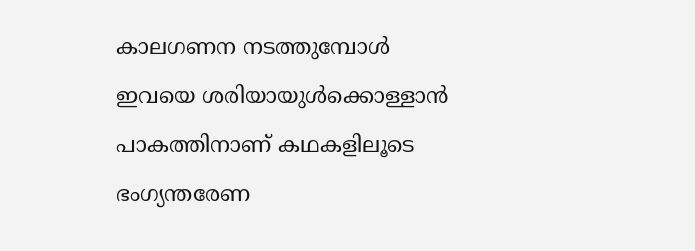കാലഗണന നടത്തുമ്പോള്‍ ഇവയെ ശരിയായുള്‍ക്കൊള്ളാന്‍ പാകത്തിനാണ് കഥകളിലൂടെ ഭംഗ്യന്തരേണ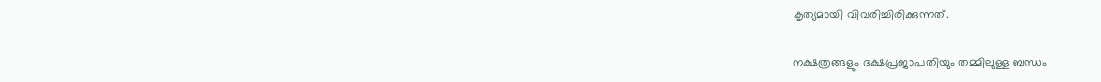കൃത്യമായി വിവരിച്ചിരിക്കുന്നത്.

നക്ഷത്രങ്ങളും ദക്ഷപ്രജാപതിയും തമ്മിലുള്ള ബന്ധം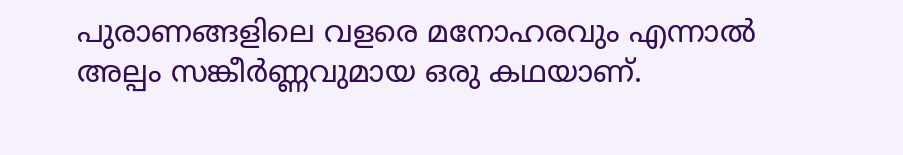പുരാണങ്ങളിലെ വളരെ മനോഹരവും എന്നാല്‍ അല്പം സങ്കീര്‍ണ്ണവുമായ ഒരു കഥയാണ്.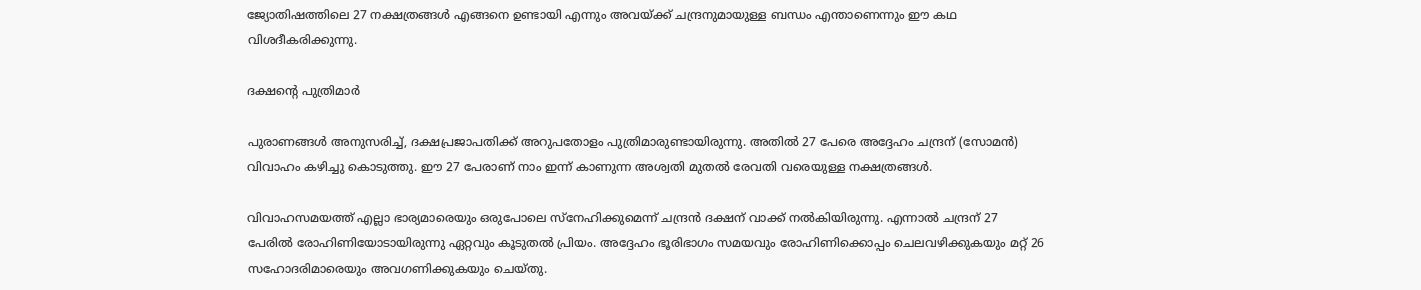ജ്യോതിഷത്തിലെ 27 നക്ഷത്രങ്ങള്‍ എങ്ങനെ ഉണ്ടായി എന്നും അവയ്‌ക്ക് ചന്ദ്രനുമായുള്ള ബന്ധം എന്താണെന്നും ഈ കഥ വിശദീകരിക്കുന്നു.

ദക്ഷന്റെ പുത്രിമാര്‍

പുരാണങ്ങള്‍ അനുസരിച്ച്‌, ദക്ഷപ്രജാപതിക്ക് അറുപതോളം പുത്രിമാരുണ്ടായിരുന്നു. അതില്‍ 27 പേരെ അദ്ദേഹം ചന്ദ്രന് (സോമന്‍) വിവാഹം കഴിച്ചു കൊടുത്തു. ഈ 27 പേരാണ് നാം ഇന്ന് കാണുന്ന അശ്വതി മുതല്‍ രേവതി വരെയുള്ള നക്ഷത്രങ്ങള്‍.

വിവാഹസമയത്ത് എല്ലാ ഭാര്യമാരെയും ഒരുപോലെ സ്‌നേഹിക്കുമെന്ന് ചന്ദ്രന്‍ ദക്ഷന് വാക്ക് നല്‍കിയിരുന്നു. എന്നാല്‍ ചന്ദ്രന് 27 പേരില്‍ രോഹിണിയോടായിരുന്നു ഏറ്റവും കൂടുതല്‍ പ്രിയം. അദ്ദേഹം ഭൂരിഭാഗം സമയവും രോഹിണിക്കൊപ്പം ചെലവഴിക്കുകയും മറ്റ് 26 സഹോദരിമാരെയും അവഗണിക്കുകയും ചെയ്തു.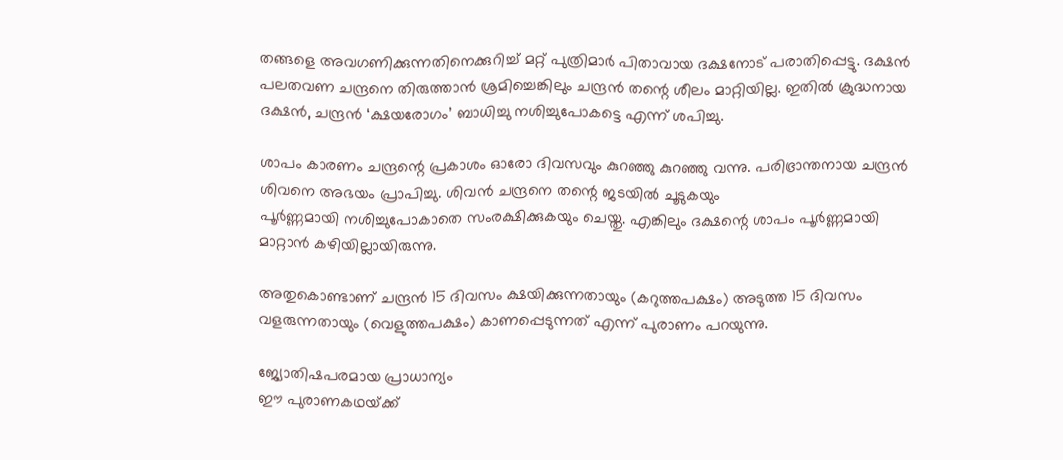തങ്ങളെ അവഗണിക്കുന്നതിനെക്കുറിച്ച്‌ മറ്റ് പുത്രിമാര്‍ പിതാവായ ദക്ഷനോട് പരാതിപ്പെട്ടു. ദക്ഷന്‍ പലതവണ ചന്ദ്രനെ തിരുത്താന്‍ ശ്രമിച്ചെങ്കിലും ചന്ദ്രന്‍ തന്റെ ശീലം മാറ്റിയില്ല. ഇതില്‍ ക്രുദ്ധനായ ദക്ഷന്‍, ചന്ദ്രന്‍ ‘ക്ഷയരോഗം’ ബാധിച്ചു നശിച്ചുപോകട്ടെ എന്ന് ശപിച്ചു.

ശാപം കാരണം ചന്ദ്രന്റെ പ്രകാശം ഓരോ ദിവസവും കുറഞ്ഞു കുറഞ്ഞു വന്നു. പരിഭ്രാന്തനായ ചന്ദ്രന്‍ ശിവനെ അഭയം പ്രാപിച്ചു. ശിവന്‍ ചന്ദ്രനെ തന്റെ ജടയില്‍ ചൂടുകയും
പൂര്‍ണ്ണമായി നശിച്ചുപോകാതെ സംരക്ഷിക്കുകയും ചെയ്തു. എങ്കിലും ദക്ഷന്റെ ശാപം പൂര്‍ണ്ണമായി മാറ്റാന്‍ കഴിയില്ലായിരുന്നു.

അതുകൊണ്ടാണ് ചന്ദ്രന്‍ 15 ദിവസം ക്ഷയിക്കുന്നതായും (കറുത്തപക്ഷം) അടുത്ത 15 ദിവസം വളരുന്നതായും (വെളുത്തപക്ഷം) കാണപ്പെടുന്നത് എന്ന് പുരാണം പറയുന്നു.

ജ്യോതിഷപരമായ പ്രാധാന്യം
ഈ പുരാണകഥയ്‌ക്ക്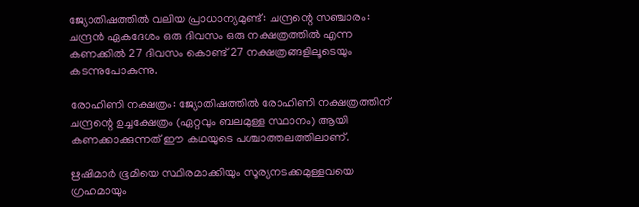ജ്യോതിഷത്തില്‍ വലിയ പ്രാധാന്യമുണ്ട്: ചന്ദ്രന്റെ സഞ്ചാരം: ചന്ദ്രന്‍ ഏകദേശം ഒരു ദിവസം ഒരു നക്ഷത്രത്തില്‍ എന്ന കണക്കില്‍ 27 ദിവസം കൊണ്ട് 27 നക്ഷത്രങ്ങളിലൂടെയും കടന്നുപോകുന്നു.

രോഹിണി നക്ഷത്രം: ജ്യോതിഷത്തില്‍ രോഹിണി നക്ഷത്രത്തിന് ചന്ദ്രന്റെ ഉച്ചക്ഷേത്രം (ഏറ്റവും ബലമുള്ള സ്ഥാനം) ആയി കണക്കാക്കുന്നത് ഈ കഥയുടെ പശ്ചാത്തലത്തിലാണ്.

ഋഷിമാര്‍ ഭൂമിയെ സ്ഥിരമാക്കിയും സൂര്യനടക്കമുള്ളവയെ ഗ്രഹമായും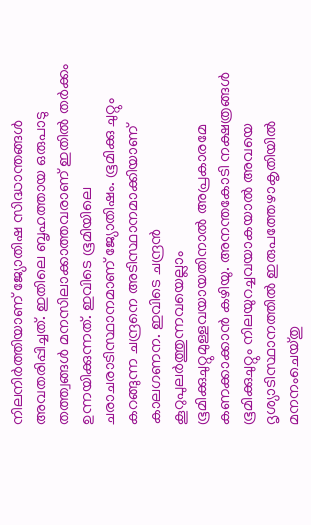നിലനിര്‍ത്തിയാണ് ജ്യോതിഷ സിദ്ധാന്തങ്ങള്‍ അവതരിപ്പിച്ചത്. ഇതിലെ ബൃഹത്തായ ഒരുപാടു തത്ത്വങ്ങള്‍ മനസിലാക്കാത്തവരാണ് ഇതില്‍ തര്‍ക്കം ഉന്നയിക്കുന്നത്. ഇവിടെ ഭൂമിയിലെ ചരാചരാടിസ്ഥാനമാണ് ജ്യോതിഷം. ഭൂമിക്കു ചുറ്റും കറങ്ങുന്ന ചന്ദ്രനെ അടിസ്ഥാനമാക്കിയാണ് കാലഗണന. ഇവിടെ ചന്ദ്രന്‍ കൂറുപുലര്‍ത്തുന്നവയെല്ലാം ഭൂമിക്കുചുറ്റുമുള്ളവയായതിനാല്‍ അപ്രകാരമേ കണക്കാക്കാന്‍ കഴിയു. അനന്തകോടി നക്ഷത്രങ്ങള്‍ ഭൂമിക്കുചുറ്റും നിലയുറച്ചവയാകയാല്‍ അവയെ ദൃശ്യാടിസ്ഥാനത്തില്‍ ഇരുപത്തേഴാകൃതിയില്‍ മനനംചെയ്തു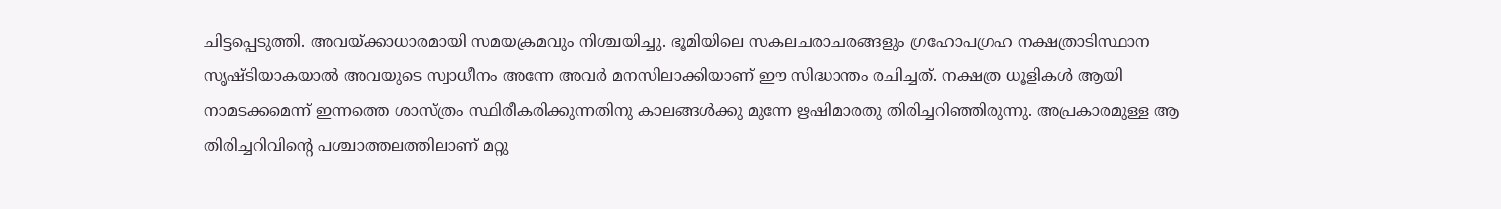ചിട്ടപ്പെടുത്തി. അവയ്‌ക്കാധാരമായി സമയക്രമവും നിശ്ചയിച്ചു. ഭൂമിയിലെ സകലചരാചരങ്ങളും ഗ്രഹോപഗ്രഹ നക്ഷത്രാടിസ്ഥാന സൃഷ്ടിയാകയാല്‍ അവയുടെ സ്വാധീനം അന്നേ അവര്‍ മനസിലാക്കിയാണ് ഈ സിദ്ധാന്തം രചിച്ചത്. നക്ഷത്ര ധൂളികള്‍ ആയി നാമടക്കമെന്ന് ഇന്നത്തെ ശാസ്ത്രം സ്ഥിരീകരിക്കുന്നതിനു കാലങ്ങള്‍ക്കു മുന്നേ ഋഷിമാരതു തിരിച്ചറിഞ്ഞിരുന്നു. അപ്രകാരമുള്ള ആ തിരിച്ചറിവിന്റെ പശ്ചാത്തലത്തിലാണ് മറ്റു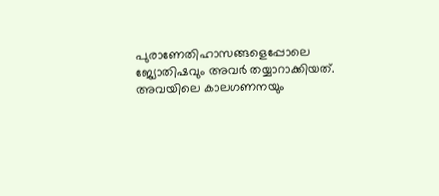പുരാണേതിഹാസങ്ങളെപ്പോലെ ജ്യോതിഷവും അവര്‍ തയ്യാറാക്കിയത്. അവയിലെ കാലഗണനയും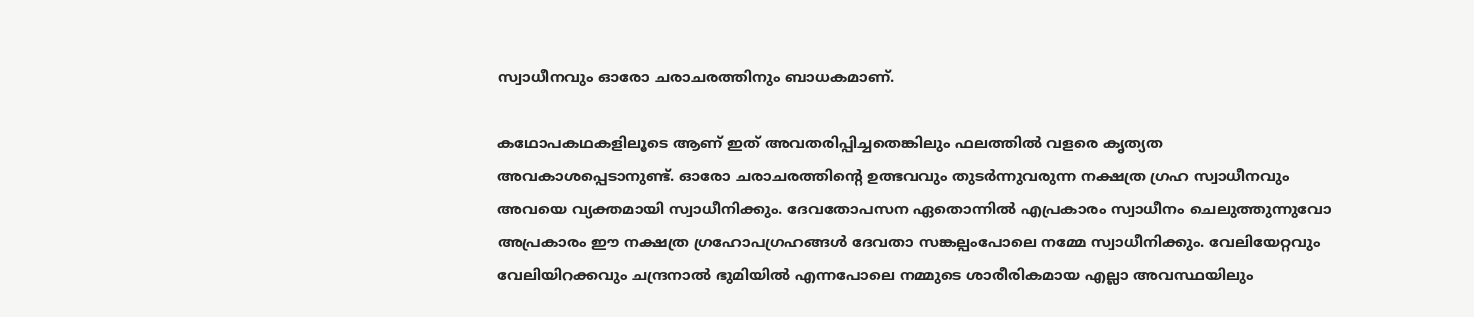സ്വാധീനവും ഓരോ ചരാചരത്തിനും ബാധകമാണ്.

കഥോപകഥകളിലൂടെ ആണ് ഇത് അവതരിപ്പിച്ചതെങ്കിലും ഫലത്തില്‍ വളരെ കൃത്യത അവകാശപ്പെടാനുണ്ട്. ഓരോ ചരാചരത്തിന്റെ ഉത്ഭവവും തുടര്‍ന്നുവരുന്ന നക്ഷത്ര ഗ്രഹ സ്വാധീനവും അവയെ വ്യക്തമായി സ്വാധീനിക്കും. ദേവതോപസന ഏതൊന്നില്‍ എപ്രകാരം സ്വാധീനം ചെലുത്തുന്നുവോ അപ്രകാരം ഈ നക്ഷത്ര ഗ്രഹോപഗ്രഹങ്ങള്‍ ദേവതാ സങ്കല്പംപോലെ നമ്മേ സ്വാധീനിക്കും. വേലിയേറ്റവും വേലിയിറക്കവും ചന്ദ്രനാല്‍ ഭുമിയില്‍ എന്നപോലെ നമ്മുടെ ശാരീരികമായ എല്ലാ അവസ്ഥയിലും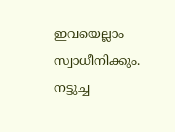ഇവയെല്ലാം സ്വാധീനിക്കും. നട്ടുച്ച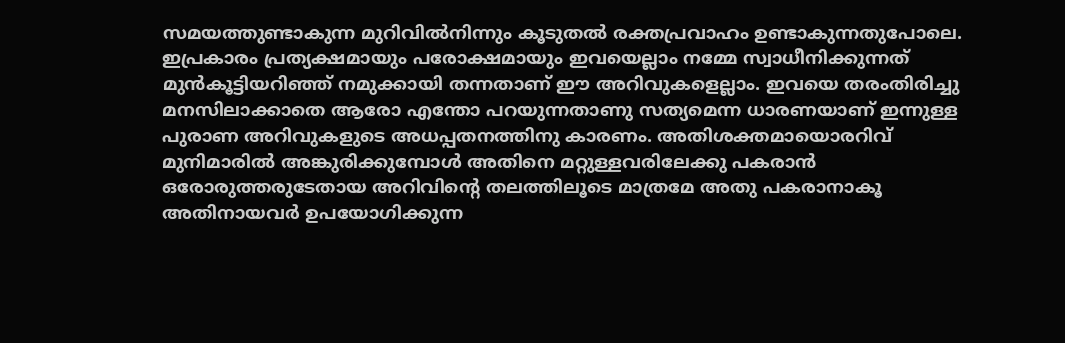സമയത്തുണ്ടാകുന്ന മുറിവില്‍നിന്നും കൂടുതല്‍ രക്തപ്രവാഹം ഉണ്ടാകുന്നതുപോലെ. ഇപ്രകാരം പ്രത്യക്ഷമായും പരോക്ഷമായും ഇവയെല്ലാം നമ്മേ സ്വാധീനിക്കുന്നത് മുന്‍കൂട്ടിയറിഞ്ഞ് നമുക്കായി തന്നതാണ് ഈ അറിവുകളെല്ലാം. ഇവയെ തരംതിരിച്ചു മനസിലാക്കാതെ ആരോ എന്തോ പറയുന്നതാണു സത്യമെന്ന ധാരണയാണ് ഇന്നുള്ള പുരാണ അറിവുകളുടെ അധപ്പതനത്തിനു കാരണം. അതിശക്തമായൊരറിവ് മുനിമാരില്‍ അങ്കുരിക്കുമ്പോള്‍ അതിനെ മറ്റുള്ളവരിലേക്കു പകരാന്‍ ഒരോരുത്തരുടേതായ അറിവിന്റെ തലത്തിലൂടെ മാത്രമേ അതു പകരാനാകൂ അതിനായവര്‍ ഉപയോഗിക്കുന്ന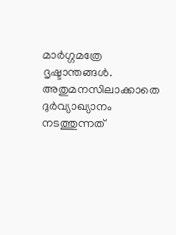മാര്‍ഗ്ഗമത്രേ ദൃഷ്ടാന്തങ്ങള്‍. അതുമനസിലാക്കാതെ ദുര്‍വ്യാഖ്യാനം നടത്തുന്നത്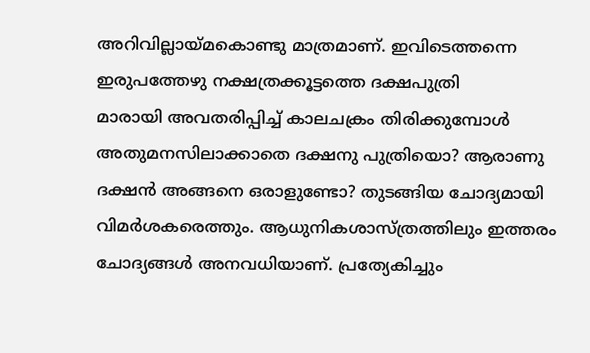അറിവില്ലായ്‌മകൊണ്ടു മാത്രമാണ്. ഇവിടെത്തന്നെ ഇരുപത്തേഴു നക്ഷത്രക്കൂട്ടത്തെ ദക്ഷപുത്രി
മാരായി അവതരിപ്പിച്ച്‌ കാലചക്രം തിരിക്കുമ്പോള്‍ അതുമനസിലാക്കാതെ ദക്ഷനു പുത്രിയൊ? ആരാണു ദക്ഷന്‍ അങ്ങനെ ഒരാളുണ്ടോ? തുടങ്ങിയ ചോദ്യമായി വിമര്‍ശകരെത്തും. ആധുനികശാസ്ത്രത്തിലും ഇത്തരം ചോദ്യങ്ങള്‍ അനവധിയാണ്. പ്രത്യേകിച്ചും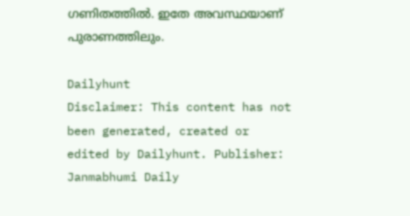ഗണിതത്തില്‍. ഇതേ അവസ്ഥയാണ് പുരാണത്തിലും.

Dailyhunt
Disclaimer: This content has not been generated, created or edited by Dailyhunt. Publisher: Janmabhumi Daily